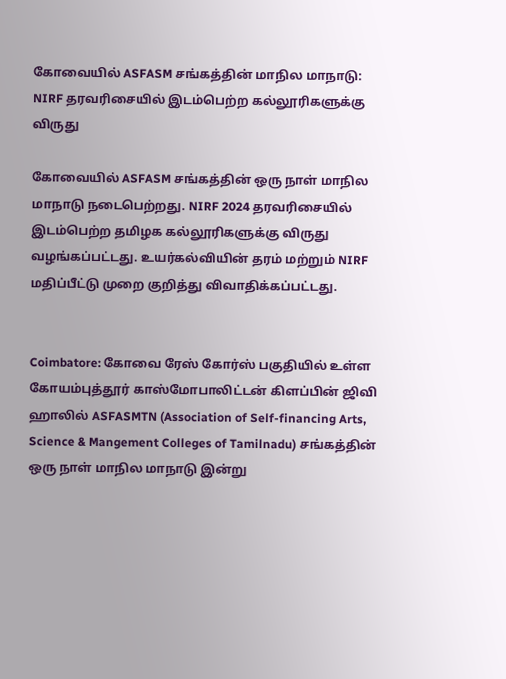கோவையில் ASFASM சங்கத்தின் மாநில மாநாடு: NIRF தரவரிசையில் இடம்பெற்ற கல்லூரிகளுக்கு விருது

கோவையில் ASFASM சங்கத்தின் ஒரு நாள் மாநில மாநாடு நடைபெற்றது. NIRF 2024 தரவரிசையில் இடம்பெற்ற தமிழக கல்லூரிகளுக்கு விருது வழங்கப்பட்டது. உயர்கல்வியின் தரம் மற்றும் NIRF மதிப்பீட்டு முறை குறித்து விவாதிக்கப்பட்டது.


Coimbatore: கோவை ரேஸ் கோர்ஸ் பகுதியில் உள்ள கோயம்புத்தூர் காஸ்மோபாலிட்டன் கிளப்பின் ஜிவி ஹாலில் ASFASMTN (Association of Self-financing Arts, Science & Mangement Colleges of Tamilnadu) சங்கத்தின் ஒரு நாள் மாநில மாநாடு இன்று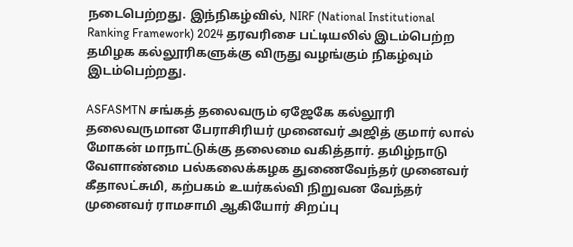நடைபெற்றது. இந்நிகழ்வில், NIRF (National Institutional Ranking Framework) 2024 தரவரிசை பட்டியலில் இடம்பெற்ற தமிழக கல்லூரிகளுக்கு விருது வழங்கும் நிகழ்வும் இடம்பெற்றது.

ASFASMTN சங்கத் தலைவரும் ஏஜேகே கல்லூரி தலைவருமான பேராசிரியர் முனைவர் அஜித் குமார் லால் மோகன் மாநாட்டுக்கு தலைமை வகித்தார். தமிழ்நாடு வேளாண்மை பல்கலைக்கழக துணைவேந்தர் முனைவர் கீதாலட்சுமி, கற்பகம் உயர்கல்வி நிறுவன வேந்தர் முனைவர் ராமசாமி ஆகியோர் சிறப்பு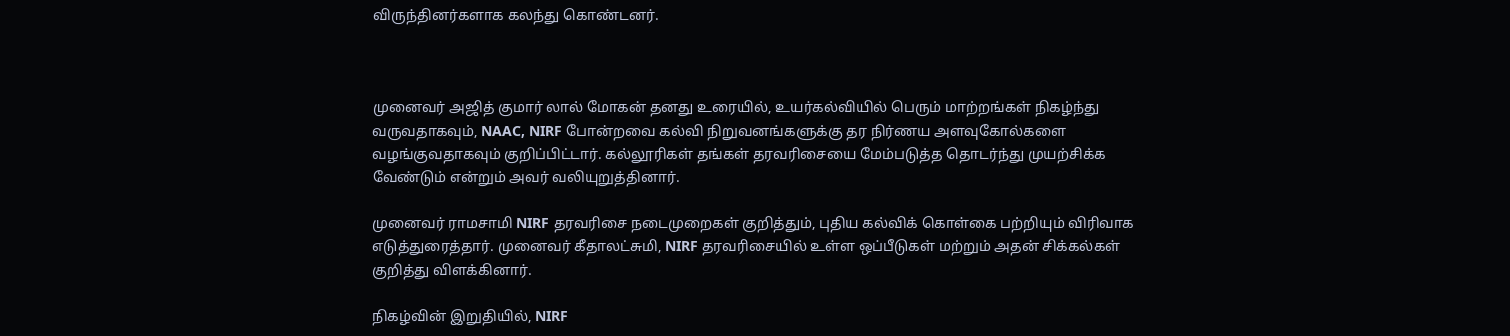விருந்தினர்களாக கலந்து கொண்டனர்.



முனைவர் அஜித் குமார் லால் மோகன் தனது உரையில், உயர்கல்வியில் பெரும் மாற்றங்கள் நிகழ்ந்து வருவதாகவும், NAAC, NIRF போன்றவை கல்வி நிறுவனங்களுக்கு தர நிர்ணய அளவுகோல்களை வழங்குவதாகவும் குறிப்பிட்டார். கல்லூரிகள் தங்கள் தரவரிசையை மேம்படுத்த தொடர்ந்து முயற்சிக்க வேண்டும் என்றும் அவர் வலியுறுத்தினார்.

முனைவர் ராமசாமி NIRF தரவரிசை நடைமுறைகள் குறித்தும், புதிய கல்விக் கொள்கை பற்றியும் விரிவாக எடுத்துரைத்தார். முனைவர் கீதாலட்சுமி, NIRF தரவரிசையில் உள்ள ஒப்பீடுகள் மற்றும் அதன் சிக்கல்கள் குறித்து விளக்கினார்.

நிகழ்வின் இறுதியில், NIRF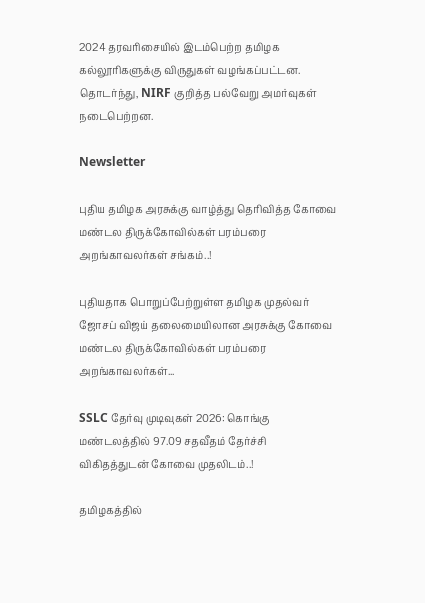2024 தரவரிசையில் இடம்பெற்ற தமிழக கல்லூரிகளுக்கு விருதுகள் வழங்கப்பட்டன. தொடர்ந்து, NIRF குறித்த பல்வேறு அமர்வுகள் நடைபெற்றன.

Newsletter

புதிய தமிழக அரசுக்கு வாழ்த்து தெரிவித்த கோவை மண்டல திருக்கோவில்கள் பரம்பரை அறங்காவலர்கள் சங்கம்..!

புதியதாக பொறுப்பேற்றுள்ள தமிழக முதல்வர் ஜோசப் விஜய் தலைமையிலான அரசுக்கு கோவை மண்டல திருக்கோவில்கள் பரம்பரை அறங்காவலர்கள்...

SSLC தேர்வு முடிவுகள் 2026: கொங்கு மண்டலத்தில் 97.09 சதவீதம் தேர்ச்சி விகிதத்துடன் கோவை முதலிடம்..!

தமிழகத்தில்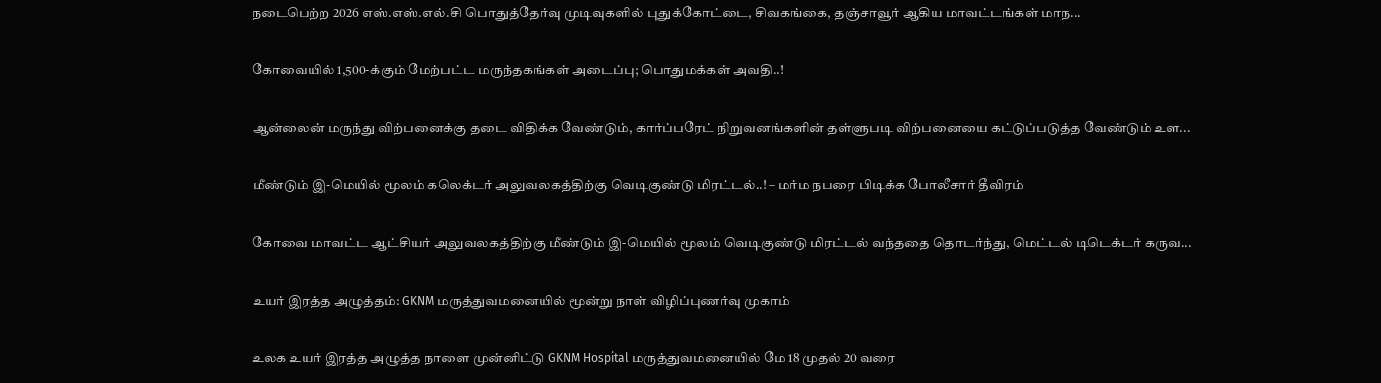நடைபெற்ற 2026 எஸ்.எஸ்.எல்.சி பொதுத்தேர்வு முடிவுகளில் புதுக்கோட்டை, சிவகங்கை, தஞ்சாவூர் ஆகிய மாவட்டங்கள் மாந...

கோவையில் 1,500-க்கும் மேற்பட்ட மருந்தகங்கள் அடைப்பு; பொதுமக்கள் அவதி..!

ஆன்லைன் மருந்து விற்பனைக்கு தடை விதிக்க வேண்டும், கார்ப்பரேட் நிறுவனங்களின் தள்ளுபடி விற்பனையை கட்டுப்படுத்த வேண்டும் உள...

மீண்டும் இ-மெயில் மூலம் கலெக்டர் அலுவலகத்திற்கு வெடிகுண்டு மிரட்டல்..! – மர்ம நபரை பிடிக்க போலீசார் தீவிரம்

கோவை மாவட்ட ஆட்சியர் அலுவலகத்திற்கு மீண்டும் இ-மெயில் மூலம் வெடிகுண்டு மிரட்டல் வந்ததை தொடர்ந்து, மெட்டல் டிடெக்டர் கருவ...

உயர் இரத்த அழுத்தம்: GKNM மருத்துவமனையில் மூன்று நாள் விழிப்புணர்வு முகாம்

உலக உயர் இரத்த அழுத்த நாளை முன்னிட்டு GKNM Hospital மருத்துவமனையில் மே 18 முதல் 20 வரை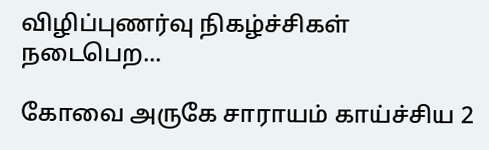விழிப்புணர்வு நிகழ்ச்சிகள் நடைபெற...

கோவை அருகே சாராயம் காய்ச்சிய 2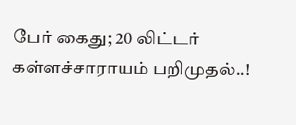பேர் கைது; 20 லிட்டர் கள்ளச்சாராயம் பறிமுதல்..!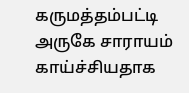கருமத்தம்பட்டி அருகே சாராயம் காய்ச்சியதாக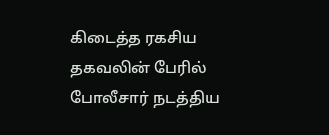கிடைத்த ரகசிய தகவலின் பேரில் போலீசார் நடத்திய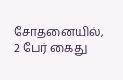சோதனையில், 2 பேர் கைது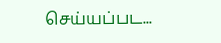செய்யப்பட...